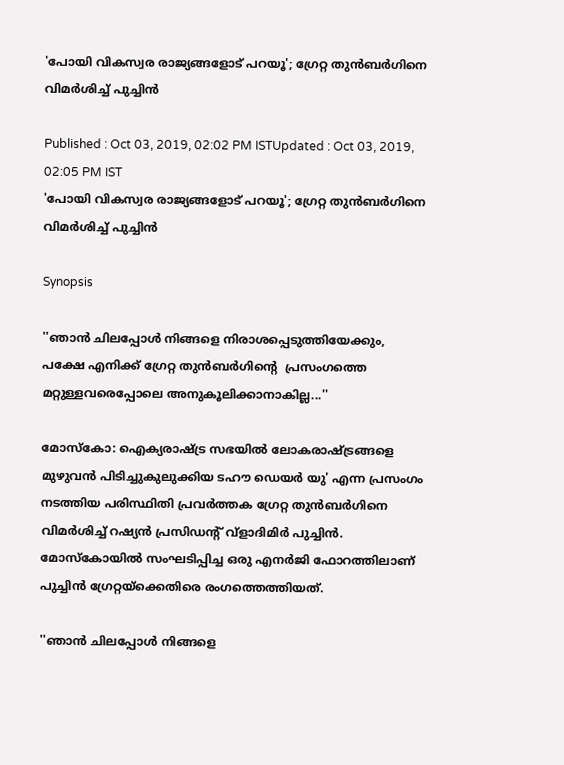'പോയി വികസ്വര രാജ്യങ്ങളോട് പറയൂ'; ഗ്രേറ്റ തുന്‍ബര്‍ഗിനെ വിമര്‍ശിച്ച് പുച്ചിന്‍

Published : Oct 03, 2019, 02:02 PM ISTUpdated : Oct 03, 2019, 02:05 PM IST
'പോയി വികസ്വര രാജ്യങ്ങളോട് പറയൂ'; ഗ്രേറ്റ തുന്‍ബര്‍ഗിനെ വിമര്‍ശിച്ച് പുച്ചിന്‍

Synopsis

''ഞാന്‍ ചിലപ്പോള്‍ നിങ്ങളെ നിരാശപ്പെടുത്തിയേക്കും, പക്ഷേ എനിക്ക് ഗ്രേറ്റ തുന്‍ബര്‍ഗിന്‍റെ  പ്രസംഗത്തെ മറ്റുള്ളവരെപ്പോലെ അനുകൂലിക്കാനാകില്ല...''

മോസ്കോ: ഐക്യരാഷ്ട്ര സഭയില്‍ ലോകരാഷ്ട്രങ്ങളെ മുഴുവന്‍ പിടിച്ചുകുലുക്കിയ ടഹൗ ഡെയര്‍ യു' എന്ന പ്രസംഗം നടത്തിയ പരിസ്ഥിതി പ്രവര്‍ത്തക ഗ്രേറ്റ തുന്‍ബര്‍ഗിനെ വിമര്‍ശിച്ച് റഷ്യന്‍ പ്രസിഡന്‍റ് വ്ളാദിമിര്‍ പുച്ചിന്‍. മോസ്കോയില്‍ സംഘടിപ്പിച്ച ഒരു എനര്‍ജി ഫോറത്തിലാണ് പുച്ചിന്‍ ഗ്രേറ്റയ്ക്കെതിരെ രംഗത്തെത്തിയത്.

''ഞാന്‍ ചിലപ്പോള്‍ നിങ്ങളെ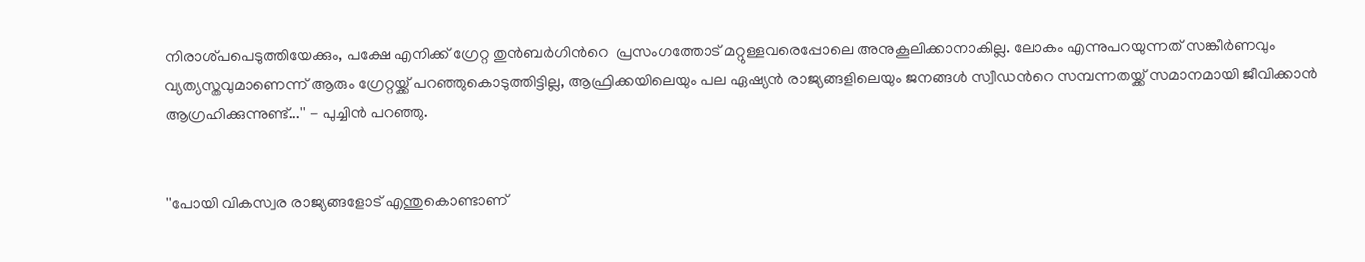നിരാശ്പപെടുത്തിയേക്കും, പക്ഷേ എനിക്ക് ഗ്രേറ്റ തുന്‍ബര്‍ഗിന്‍റെ  പ്രസംഗത്തോട് മറ്റുള്ളവരെപ്പോലെ അനുകൂലിക്കാനാകില്ല. ലോകം എന്നുപറയുന്നത് സങ്കീര്‍ണവും വ്യത്യസ്തവുമാണെന്ന് ആരും ഗ്രേറ്റയ്ക്ക് പറഞ്ഞുകൊടുത്തിട്ടില്ല, ആഫ്രിക്കയിലെയും പല ഏഷ്യന്‍ രാജ്യങ്ങളിലെയും ജനങ്ങള്‍ സ്വീഡന്‍റെ സമ്പന്നതയ്ക്ക് സമാനമായി ജീവിക്കാന്‍ ആഗ്രഹിക്കുന്നുണ്ട്...'' - പുച്ചിന്‍ പറഞ്ഞു.


''പോയി വികസ്വര രാജ്യങ്ങളോട് എന്തുകൊണ്ടാണ്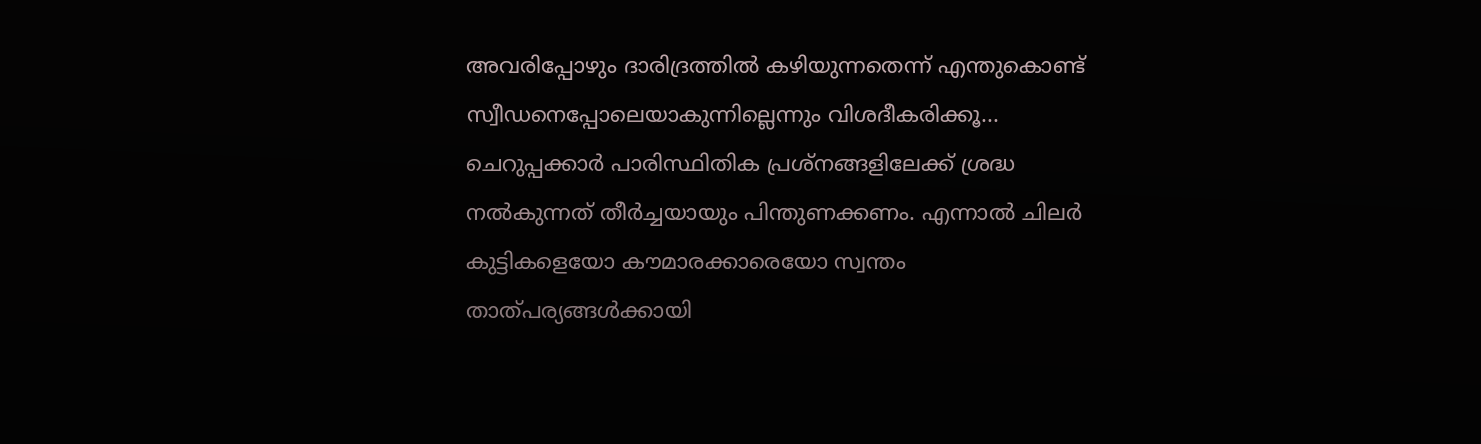അവരിപ്പോഴും ദാരിദ്രത്തില്‍ കഴിയുന്നതെന്ന് എന്തുകൊണ്ട് സ്വീഡനെപ്പോലെയാകുന്നില്ലെന്നും വിശദീകരിക്കൂ... ചെറുപ്പക്കാര്‍ പാരിസ്ഥിതിക പ്രശ്നങ്ങളിലേക്ക് ശ്രദ്ധ നല്‍കുന്നത് തീര്‍ച്ചയായും പിന്തുണക്കണം. എന്നാല്‍ ചിലര്‍ കുട്ടികളെയോ കൗമാരക്കാരെയോ സ്വന്തം താത്പര്യങ്ങള്‍ക്കായി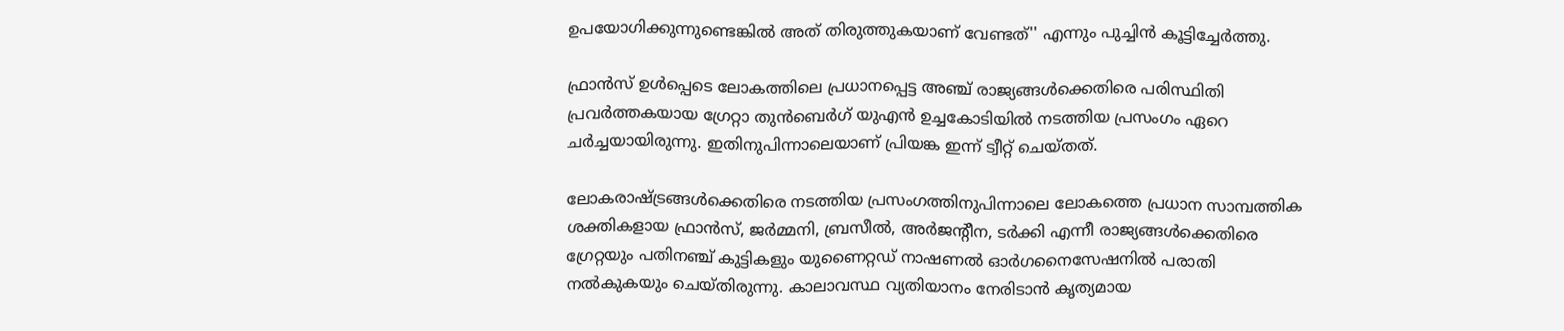ഉപയോഗിക്കുന്നുണ്ടെങ്കില്‍ അത് തിരുത്തുകയാണ് വേണ്ടത്'' എന്നും പുച്ചിന്‍ കൂട്ടിച്ചേര്‍ത്തു.

ഫ്രാന്‍സ് ഉള്‍പ്പെടെ ലോകത്തിലെ പ്രധാനപ്പെട്ട അഞ്ച് രാജ്യങ്ങള്‍ക്കെതിരെ പരിസ്ഥിതി പ്രവര്‍ത്തകയായ ഗ്രേറ്റാ തുന്‍ബെര്‍ഗ്‌ യുഎന്‍ ഉച്ചകോടിയില്‍ നടത്തിയ പ്രസംഗം ഏറെ ചര്‍ച്ചയായിരുന്നു. ഇതിനുപിന്നാലെയാണ് പ്രിയങ്ക ഇന്ന് ട്വീറ്റ് ചെയ്തത്.

ലോകരാഷ്ട്രങ്ങള്‍ക്കെതിരെ നടത്തിയ പ്രസംഗത്തിനുപിന്നാലെ ലോകത്തെ പ്രധാന സാമ്പത്തിക ശക്തികളായ ഫ്രാന്‍സ്, ജര്‍മ്മനി, ബ്രസീല്‍, അര്‍ജന്‍റീന, ടര്‍ക്കി എന്നീ രാജ്യങ്ങള്‍ക്കെതിരെ ഗ്രേറ്റയും പതിനഞ്ച് കുട്ടികളും യുണൈറ്റഡ് നാഷണല്‍ ഓര്‍ഗനൈസേഷനില്‍ പരാതി നല്‍കുകയും ചെയ്തിരുന്നു. കാലാവസ്ഥ വ്യതിയാനം നേരിടാന്‍ കൃത്യമായ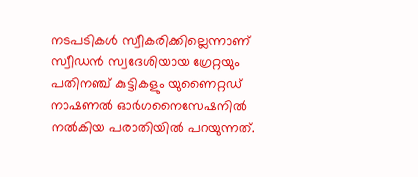നടപടികള്‍ സ്വീകരിക്കില്ലെന്നാണ് സ്വീഡന്‍ സ്വദേശിയായ ഗ്രേറ്റയും പതിനഞ്ച് കുട്ടികളും യുണൈറ്റഡ് നാഷണല്‍ ഓര്‍ഗനൈസേഷനില്‍ നല്‍കിയ പരാതിയില്‍ പറയുന്നത്.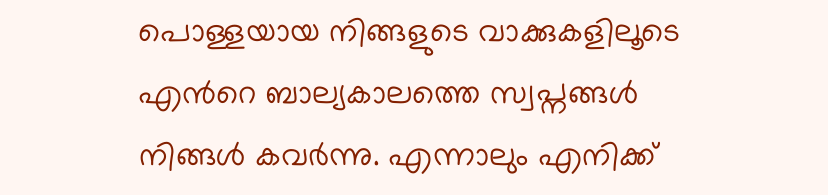പൊള്ളയായ നിങ്ങളുടെ വാക്കുകളിലൂടെ എന്‍റെ ബാല്യകാലത്തെ സ്വപ്നങ്ങള്‍ നിങ്ങള്‍ കവര്‍ന്നു. എന്നാലും എനിക്ക്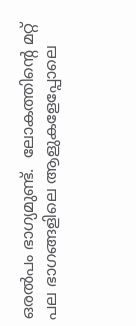ഒരല്‍പം ഭാഗ്യമുണ്ട്.  ലോകത്തിന്‍റെ മറ്റ് പല ഭാഗങ്ങളിലെ ആളുകളേപ്പോലെ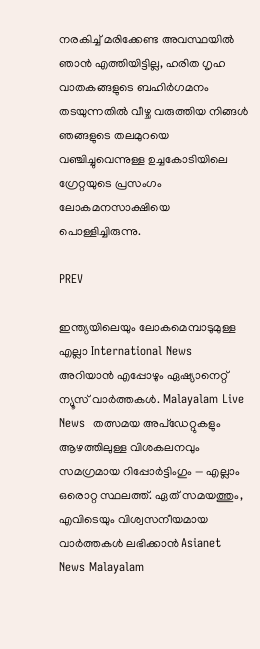നരകിച്ച് മരിക്കേണ്ട അവസ്ഥയില്‍ ഞാന്‍ എത്തിയിട്ടില്ല, ഹരിത ഗൃഹ വാതകങ്ങളുടെ ബഹിര്‍ഗമനം തടയുന്നതില്‍ വീഴ്ച വരുത്തിയ നിങ്ങള്‍ ഞങ്ങളുടെ തലമുറയെ വഞ്ചിച്ചുവെന്നുള്ള ഉച്ചകോടിയിലെ ഗ്രേറ്റയുടെ പ്രസംഗം ലോകമനസാക്ഷിയെ പൊള്ളിച്ചിരുന്നു.

PREV

ഇന്ത്യയിലെയും ലോകമെമ്പാടുമുള്ള എല്ലാ International News അറിയാൻ എപ്പോഴും ഏഷ്യാനെറ്റ് ന്യൂസ് വാർത്തകൾ. Malayalam Live News  തത്സമയ അപ്‌ഡേറ്റുകളും ആഴത്തിലുള്ള വിശകലനവും സമഗ്രമായ റിപ്പോർട്ടിംഗും — എല്ലാം ഒരൊറ്റ സ്ഥലത്ത്. ഏത് സമയത്തും, എവിടെയും വിശ്വസനീയമായ വാർത്തകൾ ലഭിക്കാൻ Asianet News Malayalam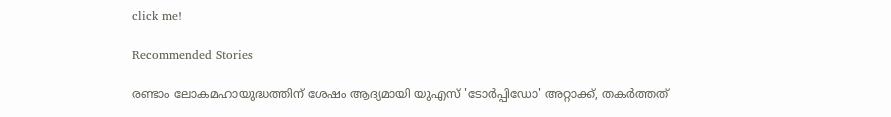click me!

Recommended Stories

രണ്ടാം ലോകമഹായുദ്ധത്തിന് ശേഷം ആദ്യമായി യുഎസ് 'ടോർപ്പിഡോ' അറ്റാക്ക്, തകർത്തത്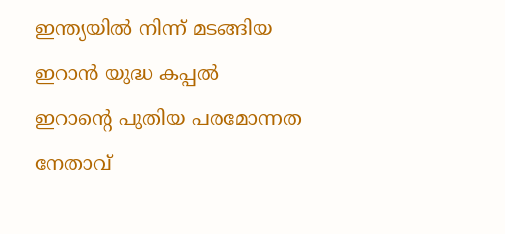ഇന്ത്യയിൽ നിന്ന് മടങ്ങിയ ഇറാൻ യുദ്ധ കപ്പൽ
ഇറാന്‍റെ പുതിയ പരമോന്നത നേതാവ്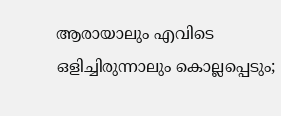ആരായാലും എവിടെ ഒളിച്ചിരുന്നാലും കൊല്ലപ്പെടും;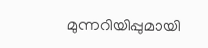മുന്നറിയിപ്പുമായി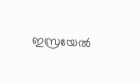ഇസ്രയേൽ